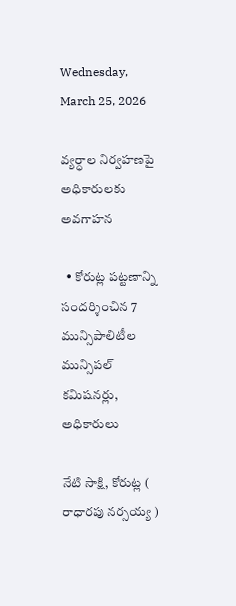Wednesday, March 25, 2026

వ్యర్ధాల నిర్వహణపై అధికారులకు అవగాహన

  • కోరుట్ల పట్టణాన్ని సందర్శించిన 7 మున్సిపాలిటీల మున్సిపల్ కమిషనర్లు, అధికారులు

నేటి సాక్షి, కోరుట్ల ( రాధారపు నర్సయ్య )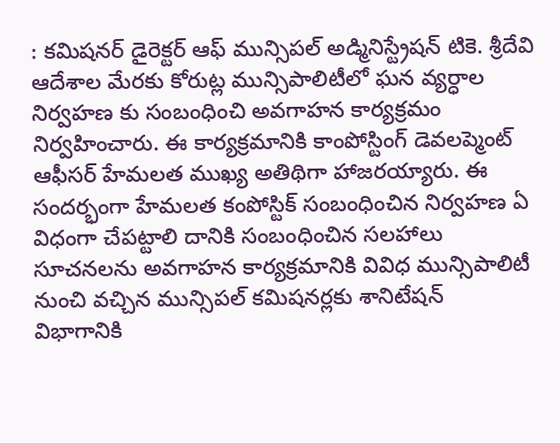: కమిషనర్ డైరెక్టర్ ఆఫ్ మున్సిపల్ అడ్మినిస్ట్రేషన్ టికె. శ్రీదేవి ఆదేశాల మేరకు కోరుట్ల మున్సిపాలిటీలో ఘన వ్యర్ధాల నిర్వహణ కు సంబంధించి అవగాహన కార్యక్రమం నిర్వహించారు. ఈ కార్యక్రమానికి కాంపోస్టింగ్ డెవలప్మెంట్ ఆఫీసర్ హేమలత ముఖ్య అతిథిగా హాజరయ్యారు. ఈ సందర్భంగా హేమలత కంపోస్టిక్ సంబంధించిన నిర్వహణ ఏ విధంగా చేపట్టాలి దానికి సంబంధించిన సలహాలు సూచనలను అవగాహన కార్యక్రమానికి వివిధ మున్సిపాలిటీ నుంచి వచ్చిన మున్సిపల్ కమిషనర్లకు శానిటేషన్ విభాగానికి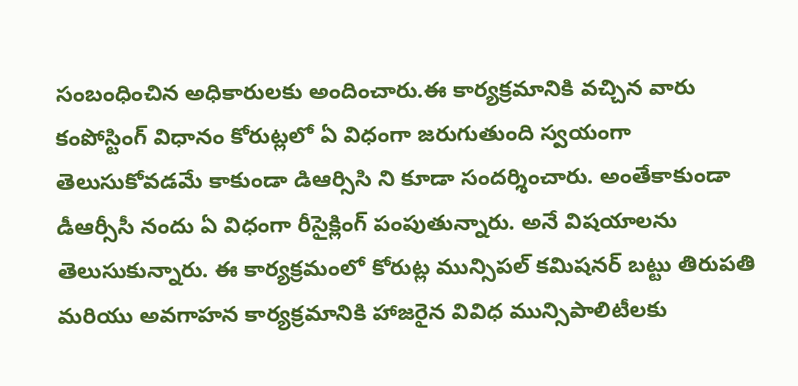సంబంధించిన అధికారులకు అందించారు.ఈ కార్యక్రమానికి వచ్చిన వారు కంపోస్టింగ్ విధానం కోరుట్లలో ఏ విధంగా జరుగుతుంది స్వయంగా తెలుసుకోవడమే కాకుండా డిఆర్సిసి ని కూడా సందర్శించారు. అంతేకాకుండా డీఆర్సీసీ నందు ఏ విధంగా రీసైక్లింగ్ పంపుతున్నారు. అనే విషయాలను తెలుసుకున్నారు. ఈ కార్యక్రమంలో కోరుట్ల మున్సిపల్ కమిషనర్ బట్టు తిరుపతి మరియు అవగాహన కార్యక్రమానికి హాజరైన వివిధ మున్సిపాలిటీలకు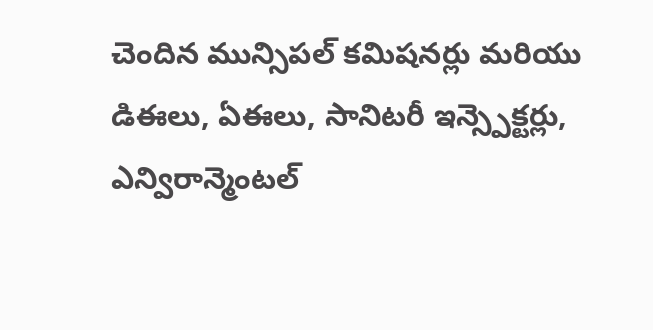చెందిన మున్సిపల్ కమిషనర్లు మరియు డిఈలు, ఏఈలు, సానిటరీ ఇన్స్పెక్టర్లు, ఎన్విరాన్మెంటల్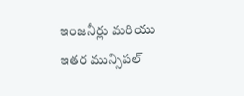ఇంజనీర్లు మరియు ఇతర మున్సిపల్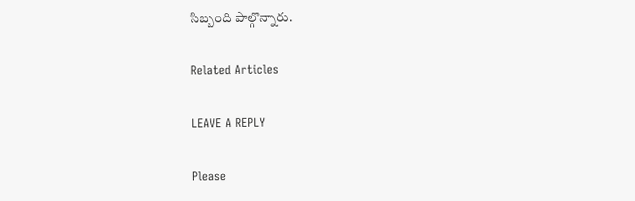సిబ్బంది పాల్గొన్నారు.

Related Articles

LEAVE A REPLY

Please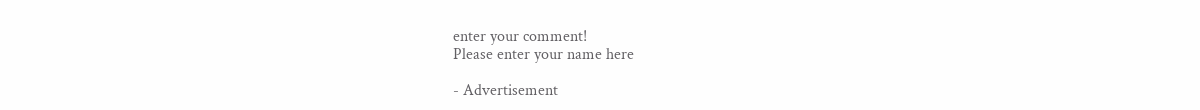enter your comment!
Please enter your name here

- Advertisement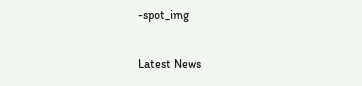-spot_img

Latest News